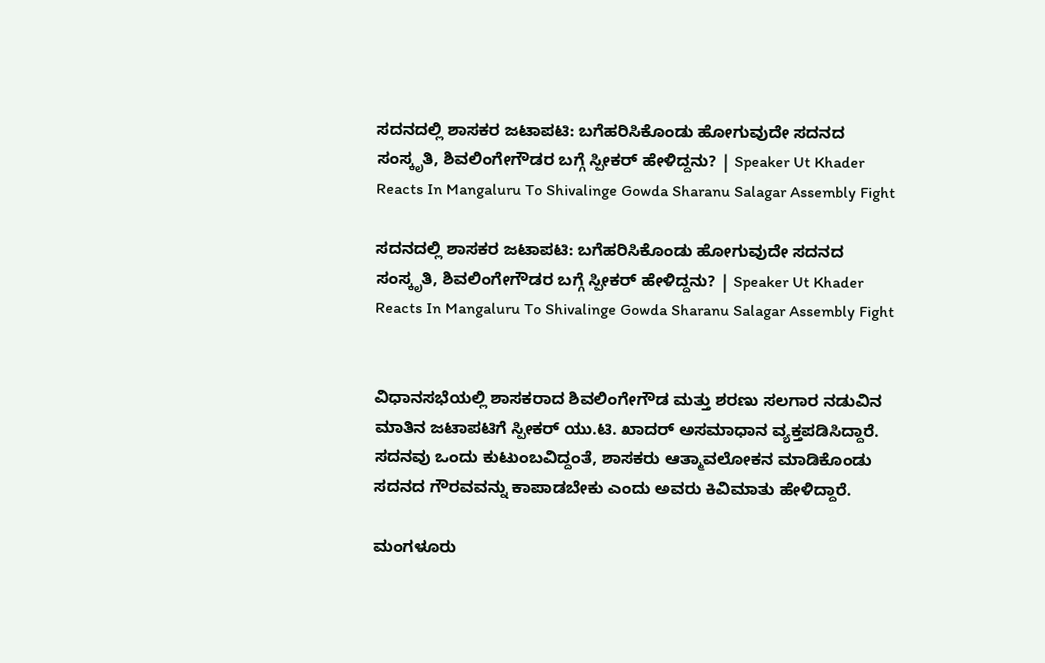ಸದನದಲ್ಲಿ ಶಾಸಕರ ಜಟಾಪಟಿ: ಬಗೆಹರಿಸಿಕೊಂಡು ಹೋಗುವುದೇ ಸದನದ ಸಂಸ್ಕೃತಿ, ಶಿವಲಿಂಗೇಗೌಡರ ಬಗ್ಗೆ ಸ್ಪೀಕರ್ ಹೇಳಿದ್ದನು? | Speaker Ut Khader Reacts In Mangaluru To Shivalinge Gowda Sharanu Salagar Assembly Fight

ಸದನದಲ್ಲಿ ಶಾಸಕರ ಜಟಾಪಟಿ: ಬಗೆಹರಿಸಿಕೊಂಡು ಹೋಗುವುದೇ ಸದನದ ಸಂಸ್ಕೃತಿ, ಶಿವಲಿಂಗೇಗೌಡರ ಬಗ್ಗೆ ಸ್ಪೀಕರ್ ಹೇಳಿದ್ದನು? | Speaker Ut Khader Reacts In Mangaluru To Shivalinge Gowda Sharanu Salagar Assembly Fight


ವಿಧಾನಸಭೆಯಲ್ಲಿ ಶಾಸಕರಾದ ಶಿವಲಿಂಗೇಗೌಡ ಮತ್ತು ಶರಣು ಸಲಗಾರ ನಡುವಿನ ಮಾತಿನ ಜಟಾಪಟಿಗೆ ಸ್ಪೀಕರ್ ಯು.ಟಿ. ಖಾದರ್ ಅಸಮಾಧಾನ ವ್ಯಕ್ತಪಡಿಸಿದ್ದಾರೆ. ಸದನವು ಒಂದು ಕುಟುಂಬವಿದ್ದಂತೆ, ಶಾಸಕರು ಆತ್ಮಾವಲೋಕನ ಮಾಡಿಕೊಂಡು ಸದನದ ಗೌರವವನ್ನು ಕಾಪಾಡಬೇಕು ಎಂದು ಅವರು ಕಿವಿಮಾತು ಹೇಳಿದ್ದಾರೆ.

ಮಂಗಳೂರು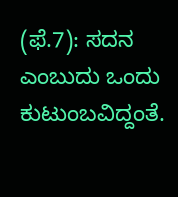(ಫೆ.7): ಸದನ ಎಂಬುದು ಒಂದು ಕುಟುಂಬವಿದ್ದಂತೆ.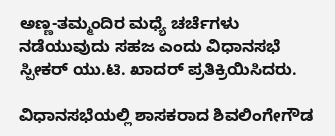ಅಣ್ಣ-ತಮ್ಮಂದಿರ ಮಧ್ಯೆ ಚರ್ಚೆಗಳು ನಡೆಯುವುದು ಸಹಜ ಎಂದು ವಿಧಾನಸಭೆ ಸ್ಪೀಕರ್ ಯು.ಟಿ. ಖಾದರ್ ಪ್ರತಿಕ್ರಿಯಿಸಿದರು.

ವಿಧಾನಸಭೆಯಲ್ಲಿ ಶಾಸಕರಾದ ಶಿವಲಿಂಗೇಗೌಡ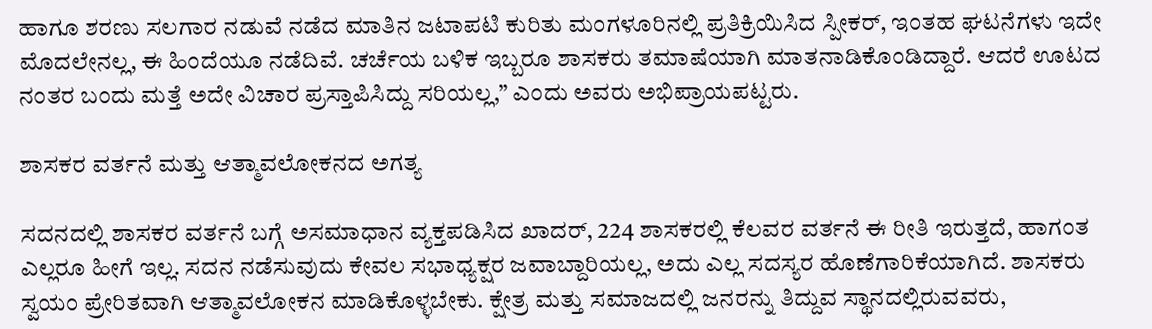ಹಾಗೂ ಶರಣು ಸಲಗಾರ ನಡುವೆ ನಡೆದ ಮಾತಿನ ಜಟಾಪಟಿ ಕುರಿತು ಮಂಗಳೂರಿನಲ್ಲಿ ಪ್ರತಿಕ್ರಿಯಿಸಿದ ಸ್ಪೀಕರ್, ಇಂತಹ ಘಟನೆಗಳು ಇದೇ ಮೊದಲೇನಲ್ಲ, ಈ ಹಿಂದೆಯೂ ನಡೆದಿವೆ. ಚರ್ಚೆಯ ಬಳಿಕ ಇಬ್ಬರೂ ಶಾಸಕರು ತಮಾಷೆಯಾಗಿ ಮಾತನಾಡಿಕೊಂಡಿದ್ದಾರೆ. ಆದರೆ ಊಟದ ನಂತರ ಬಂದು ಮತ್ತೆ ಅದೇ ವಿಚಾರ ಪ್ರಸ್ತಾಪಿಸಿದ್ದು ಸರಿಯಲ್ಲ,” ಎಂದು ಅವರು ಅಭಿಪ್ರಾಯಪಟ್ಟರು.

ಶಾಸಕರ ವರ್ತನೆ ಮತ್ತು ಆತ್ಮಾವಲೋಕನದ ಅಗತ್ಯ

ಸದನದಲ್ಲಿ ಶಾಸಕರ ವರ್ತನೆ ಬಗ್ಗೆ ಅಸಮಾಧಾನ ವ್ಯಕ್ತಪಡಿಸಿದ ಖಾದರ್, 224 ಶಾಸಕರಲ್ಲಿ ಕೆಲವರ ವರ್ತನೆ ಈ ರೀತಿ ಇರುತ್ತದೆ, ಹಾಗಂತ ಎಲ್ಲರೂ ಹೀಗೆ ಇಲ್ಲ. ಸದನ ನಡೆಸುವುದು ಕೇವಲ ಸಭಾಧ್ಯಕ್ಷರ ಜವಾಬ್ದಾರಿಯಲ್ಲ, ಅದು ಎಲ್ಲ ಸದಸ್ಯರ ಹೊಣೆಗಾರಿಕೆಯಾಗಿದೆ. ಶಾಸಕರು ಸ್ವಯಂ ಪ್ರೇರಿತವಾಗಿ ಆತ್ಮಾವಲೋಕನ ಮಾಡಿಕೊಳ್ಳಬೇಕು. ಕ್ಷೇತ್ರ ಮತ್ತು ಸಮಾಜದಲ್ಲಿ ಜನರನ್ನು ತಿದ್ದುವ ಸ್ಥಾನದಲ್ಲಿರುವವರು,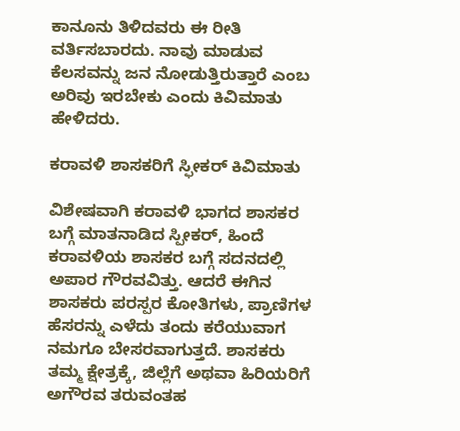ಕಾನೂನು ತಿಳಿದವರು ಈ ರೀತಿ ವರ್ತಿಸಬಾರದು. ನಾವು ಮಾಡುವ ಕೆಲಸವನ್ನು ಜನ ನೋಡುತ್ತಿರುತ್ತಾರೆ ಎಂಬ ಅರಿವು ಇರಬೇಕು ಎಂದು ಕಿವಿಮಾತು ಹೇಳಿದರು.

ಕರಾವಳಿ ಶಾಸಕರಿಗೆ ಸ್ಫೀಕರ್ ಕಿವಿಮಾತು

ವಿಶೇಷವಾಗಿ ಕರಾವಳಿ ಭಾಗದ ಶಾಸಕರ ಬಗ್ಗೆ ಮಾತನಾಡಿದ ಸ್ಪೀಕರ್, ಹಿಂದೆ ಕರಾವಳಿಯ ಶಾಸಕರ ಬಗ್ಗೆ ಸದನದಲ್ಲಿ ಅಪಾರ ಗೌರವವಿತ್ತು. ಆದರೆ ಈಗಿನ ಶಾಸಕರು ಪರಸ್ಪರ ಕೋತಿಗಳು, ಪ್ರಾಣಿಗಳ ಹೆಸರನ್ನು ಎಳೆದು ತಂದು ಕರೆಯುವಾಗ ನಮಗೂ ಬೇಸರವಾಗುತ್ತದೆ. ಶಾಸಕರು ತಮ್ಮ ಕ್ಷೇತ್ರಕ್ಕೆ, ಜಿಲ್ಲೆಗೆ ಅಥವಾ ಹಿರಿಯರಿಗೆ ಅಗೌರವ ತರುವಂತಹ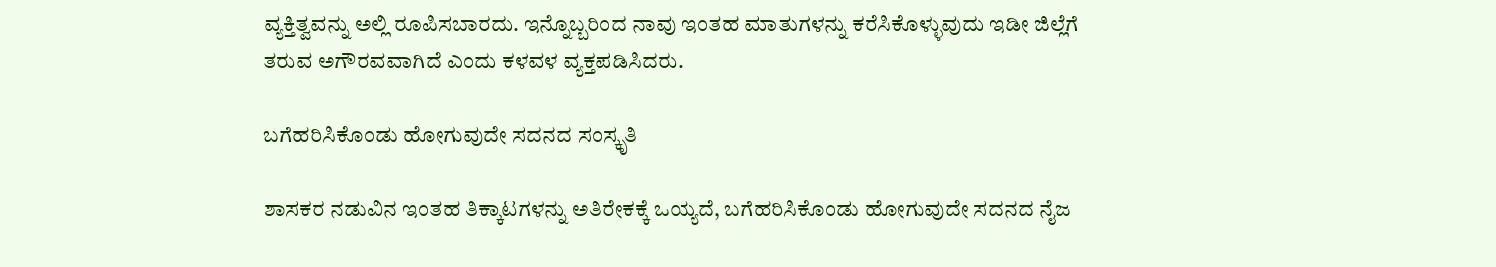ವ್ಯಕ್ತಿತ್ವವನ್ನು ಅಲ್ಲಿ ರೂಪಿಸಬಾರದು. ಇನ್ನೊಬ್ಬರಿಂದ ನಾವು ಇಂತಹ ಮಾತುಗಳನ್ನು ಕರೆಸಿಕೊಳ್ಳುವುದು ಇಡೀ ಜಿಲ್ಲೆಗೆ ತರುವ ಅಗೌರವವಾಗಿದೆ ಎಂದು ಕಳವಳ ವ್ಯಕ್ತಪಡಿಸಿದರು.

ಬಗೆಹರಿಸಿಕೊಂಡು ಹೋಗುವುದೇ ಸದನದ ಸಂಸ್ಕೃತಿ

ಶಾಸಕರ ನಡುವಿನ ಇಂತಹ ತಿಕ್ಕಾಟಗಳನ್ನು ಅತಿರೇಕಕ್ಕೆ ಒಯ್ಯದೆ, ಬಗೆಹರಿಸಿಕೊಂಡು ಹೋಗುವುದೇ ಸದನದ ನೈಜ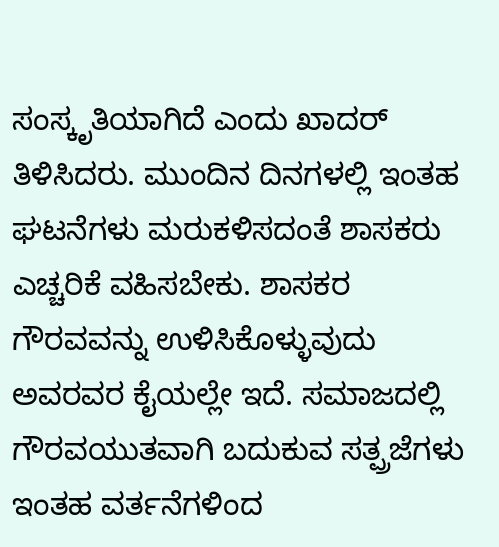ಸಂಸ್ಕೃತಿಯಾಗಿದೆ ಎಂದು ಖಾದರ್ ತಿಳಿಸಿದರು. ಮುಂದಿನ ದಿನಗಳಲ್ಲಿ ಇಂತಹ ಘಟನೆಗಳು ಮರುಕಳಿಸದಂತೆ ಶಾಸಕರು ಎಚ್ಚರಿಕೆ ವಹಿಸಬೇಕು. ಶಾಸಕರ ಗೌರವವನ್ನು ಉಳಿಸಿಕೊಳ್ಳುವುದು ಅವರವರ ಕೈಯಲ್ಲೇ ಇದೆ. ಸಮಾಜದಲ್ಲಿ ಗೌರವಯುತವಾಗಿ ಬದುಕುವ ಸತ್ಪ್ರಜೆಗಳು ಇಂತಹ ವರ್ತನೆಗಳಿಂದ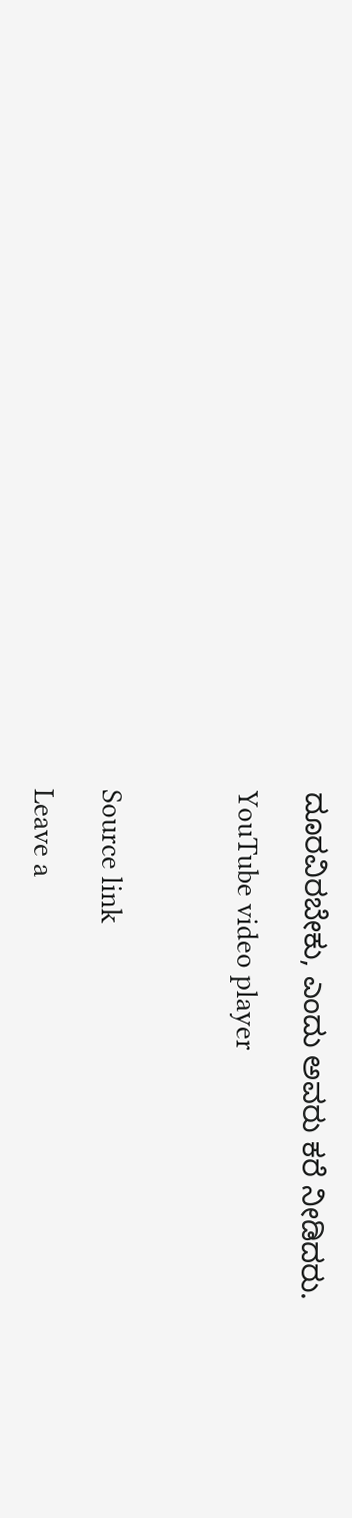ದೂರವಿರಬೇಕು, ಎಂದು ಅವರು ಕರೆ ನೀಡಿದರು.

YouTube video player



Source link

Leave a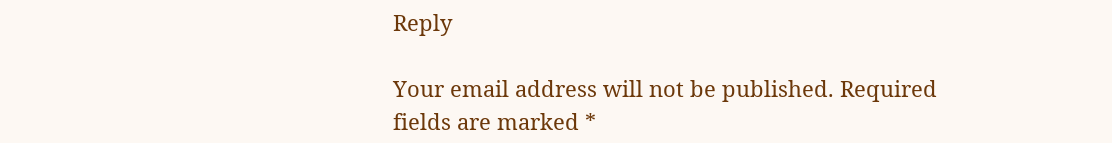Reply

Your email address will not be published. Required fields are marked *